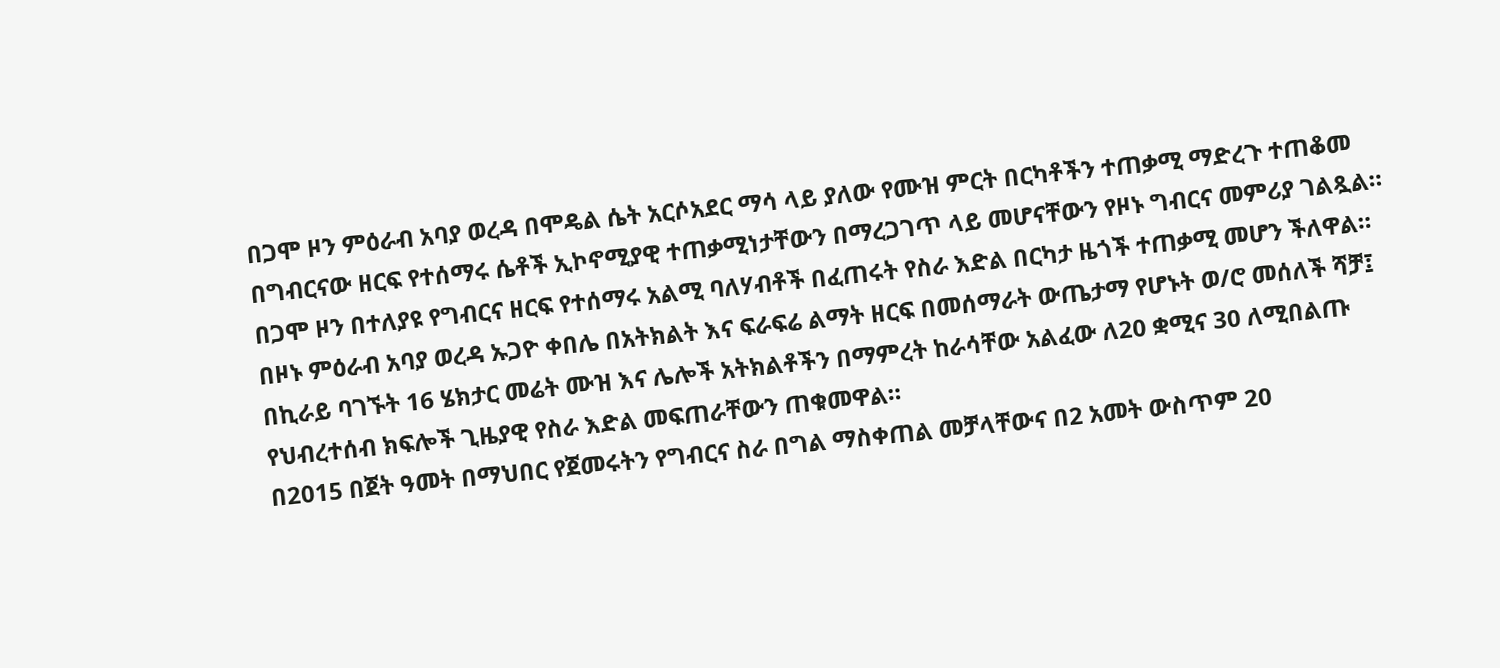በጋሞ ዞን ምዕራብ አባያ ወረዳ በሞዴል ሴት አርሶአደር ማሳ ላይ ያለው የሙዝ ምርት በርካቶችን ተጠቃሚ ማድረጉ ተጠቆመ
በግብርናው ዘርፍ የተሰማሩ ሴቶች ኢኮኖሚያዊ ተጠቃሚነታቸውን በማረጋገጥ ላይ መሆናቸውን የዞኑ ግብርና መምሪያ ገልጿል።
በጋሞ ዞን በተለያዩ የግብርና ዘርፍ የተሰማሩ አልሚ ባለሃብቶች በፈጠሩት የስራ እድል በርካታ ዜጎች ተጠቃሚ መሆን ችለዋል።
በዞኑ ምዕራብ አባያ ወረዳ ኡጋዮ ቀበሌ በአትክልት እና ፍራፍሬ ልማት ዘርፍ በመሰማራት ውጤታማ የሆኑት ወ/ሮ መሰለች ሻቻ፤ በኪራይ ባገኙት 16 ሄክታር መሬት ሙዝ እና ሌሎች አትክልቶችን በማምረት ከራሳቸው አልፈው ለ20 ቋሚና 30 ለሚበልጡ የህብረተሰብ ክፍሎች ጊዜያዊ የስራ እድል መፍጠራቸውን ጠቁመዋል።
በ2015 በጀት ዓመት በማህበር የጀመሩትን የግብርና ስራ በግል ማስቀጠል መቻላቸውና በ2 አመት ውስጥም 20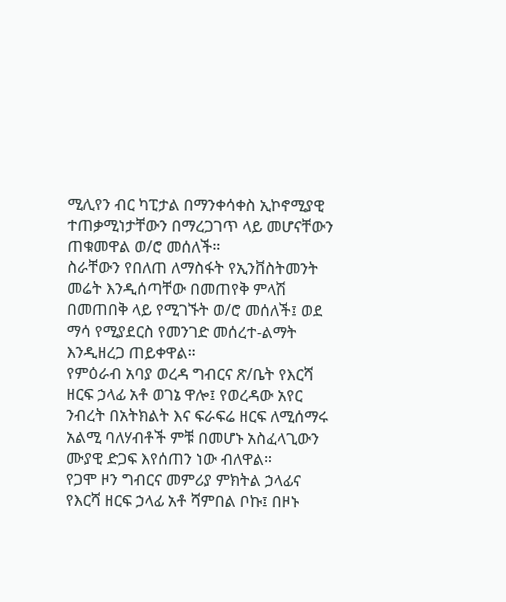ሚሊየን ብር ካፒታል በማንቀሳቀስ ኢኮኖሚያዊ ተጠቃሚነታቸውን በማረጋገጥ ላይ መሆናቸውን ጠቁመዋል ወ/ሮ መሰለች።
ስራቸውን የበለጠ ለማስፋት የኢንቨስትመንት መሬት እንዲሰጣቸው በመጠየቅ ምላሽ በመጠበቅ ላይ የሚገኙት ወ/ሮ መሰለች፤ ወደ ማሳ የሚያደርስ የመንገድ መሰረተ-ልማት እንዲዘረጋ ጠይቀዋል።
የምዕራብ አባያ ወረዳ ግብርና ጽ/ቤት የእርሻ ዘርፍ ኃላፊ አቶ ወገኔ ዋሎ፤ የወረዳው አየር ንብረት በአትክልት እና ፍራፍሬ ዘርፍ ለሚሰማሩ አልሚ ባለሃብቶች ምቹ በመሆኑ አስፈላጊውን ሙያዊ ድጋፍ እየሰጠን ነው ብለዋል።
የጋሞ ዞን ግብርና መምሪያ ምክትል ኃላፊና የእርሻ ዘርፍ ኃላፊ አቶ ሻምበል ቦኩ፤ በዞኑ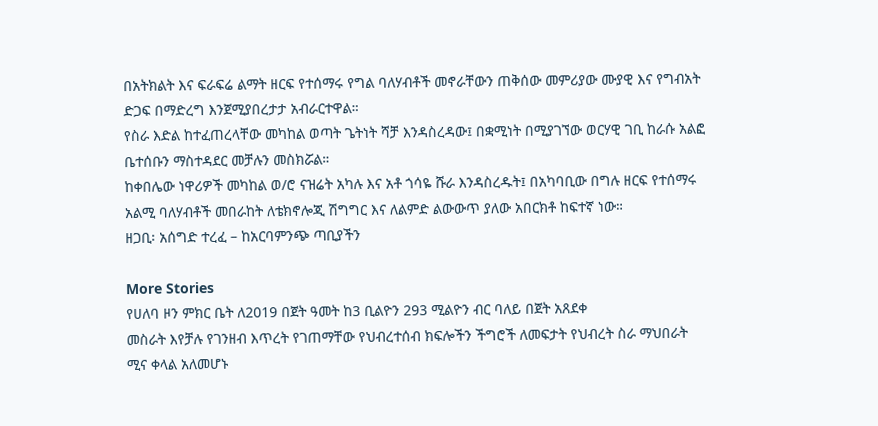በአትክልት እና ፍራፍሬ ልማት ዘርፍ የተሰማሩ የግል ባለሃብቶች መኖራቸውን ጠቅሰው መምሪያው ሙያዊ እና የግብአት ድጋፍ በማድረግ እንጀሚያበረታታ አብራርተዋል።
የስራ እድል ከተፈጠረላቸው መካከል ወጣት ጌትነት ሻቻ እንዳስረዳው፤ በቋሚነት በሚያገኘው ወርሃዊ ገቢ ከራሱ አልፎ ቤተሰቡን ማስተዳደር መቻሉን መስክሯል።
ከቀበሌው ነዋሪዎች መካከል ወ/ሮ ናዝሬት አካሉ እና አቶ ጎሳዬ ሹራ እንዳስረዱት፤ በአካባቢው በግሉ ዘርፍ የተሰማሩ አልሚ ባለሃብቶች መበራከት ለቴክኖሎጂ ሽግግር እና ለልምድ ልውውጥ ያለው አበርክቶ ከፍተኛ ነው።
ዘጋቢ፡ አሰግድ ተረፈ – ከአርባምንጭ ጣቢያችን

More Stories
የሀለባ ዞን ምክር ቤት ለ2019 በጀት ዓመት ከ3 ቢልዮን 293 ሚልዮን ብር ባለይ በጀት አጸደቀ
መስራት እየቻሉ የገንዘብ እጥረት የገጠማቸው የህብረተሰብ ክፍሎችን ችግሮች ለመፍታት የህብረት ስራ ማህበራት ሚና ቀላል አለመሆኑ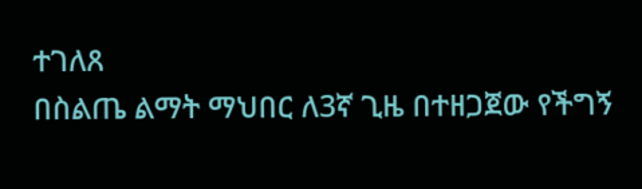ተገለጸ
በስልጤ ልማት ማህበር ለ3ኛ ጊዜ በተዘጋጀው የችግኝ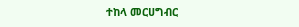ተከላ መርሀግብር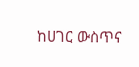ከሀገር ውስጥና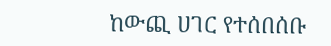ከውጪ ሀገር የተሰበሰቡ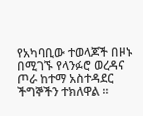የአካባቢው ተወላጆች በዞኑ በሚገኙ የላንፉሮ ወረዳና ጦራ ከተማ አስተዳደር ችግኞችን ተክለዋል ።